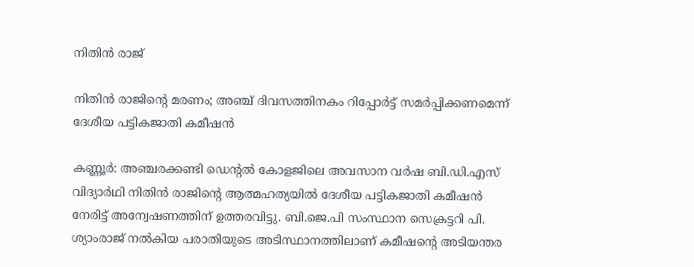നിതിൻ രാജ്

നിതിൻ രാജിന്റെ മരണം; അഞ്ച് ദിവസത്തിനകം റിപ്പോർട്ട് സമർപ്പിക്കണമെന്ന് ദേശീയ പട്ടികജാതി കമീഷൻ

കണ്ണൂർ: അഞ്ചരക്കണ്ടി ഡെന്റൽ കോളജിലെ അവസാന വർഷ ബി.ഡി.എസ് വിദ്യാർഥി നിതിൻ രാജിന്റെ ആത്മഹത്യയിൽ ദേശീയ പട്ടികജാതി കമീഷൻ നേരിട്ട് അന്വേഷണത്തിന് ഉത്തരവിട്ടു. ബി.ജെ.പി സംസ്ഥാന സെക്രട്ടറി പി. ശ്യാംരാജ് നൽകിയ പരാതിയുടെ അടിസ്ഥാനത്തിലാണ് കമീഷന്റെ അടിയന്തര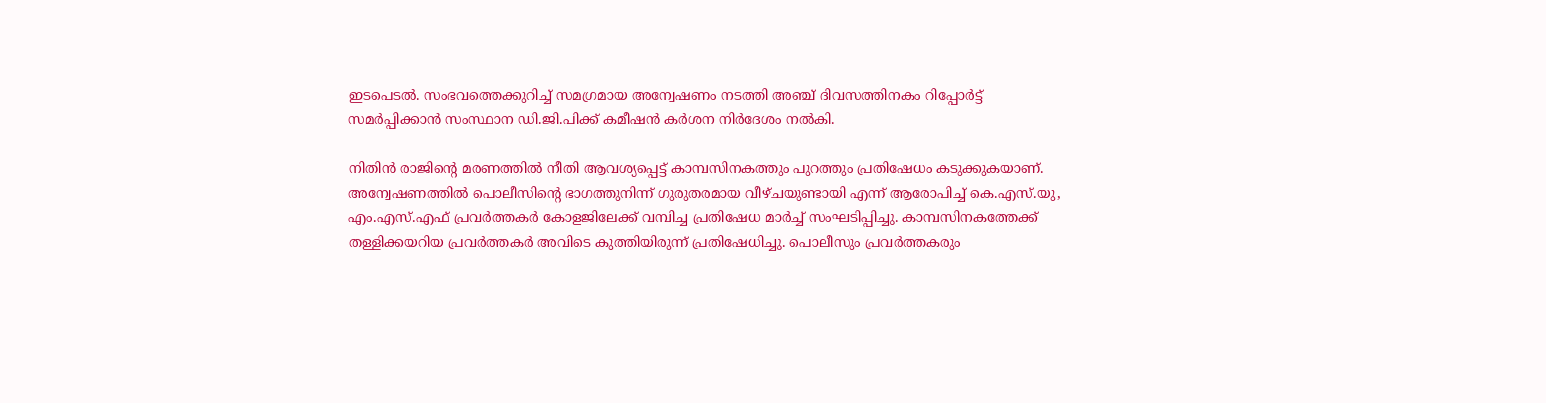ഇടപെടൽ. സംഭവത്തെക്കുറിച്ച് സമഗ്രമായ അന്വേഷണം നടത്തി അഞ്ച് ദിവസത്തിനകം റിപ്പോർട്ട് സമർപ്പിക്കാൻ സംസ്ഥാന ഡി.ജി.പിക്ക് കമീഷൻ കർശന നിർദേശം നൽകി.

നിതിൻ രാജിന്റെ മരണത്തിൽ നീതി ആവശ്യപ്പെട്ട് കാമ്പസിനകത്തും പുറത്തും പ്രതിഷേധം കടുക്കുകയാണ്. അന്വേഷണത്തിൽ പൊലീസിന്റെ ഭാഗത്തുനിന്ന് ഗുരുതരമായ വീഴ്ചയുണ്ടായി എന്ന് ആരോപിച്ച് കെ.എസ്.യു, എം.എസ്.എഫ് പ്രവർത്തകർ കോളജിലേക്ക് വമ്പിച്ച പ്രതിഷേധ മാർച്ച് സംഘടിപ്പിച്ചു. കാമ്പസിനകത്തേക്ക് തള്ളിക്കയറിയ പ്രവർത്തകർ അവിടെ കുത്തിയിരുന്ന് പ്രതിഷേധിച്ചു. പൊലീസും പ്രവർത്തകരും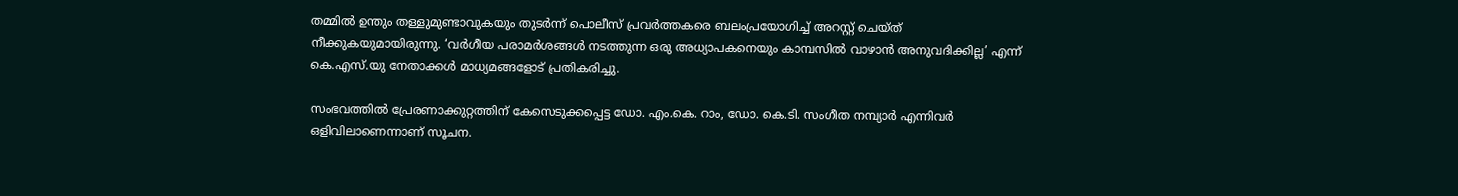തമ്മിൽ ഉന്തും തള്ളുമുണ്ടാവുകയും തുടർന്ന് പൊലീസ് പ്രവർത്തകരെ ബലംപ്രയോഗിച്ച് അറസ്റ്റ് ചെയ്ത് നീക്കുകയുമായിരുന്നു. ‘വർഗീയ പരാമർശങ്ങൾ നടത്തുന്ന ഒരു അധ്യാപകനെയും കാമ്പസിൽ വാഴാൻ അനുവദിക്കില്ല’ എന്ന് കെ.എസ്.യു നേതാക്കൾ മാധ്യമങ്ങളോട് പ്രതികരിച്ചു.

സംഭവത്തിൽ പ്രേരണാക്കുറ്റത്തിന് കേസെടുക്കപ്പെട്ട ഡോ. എം.കെ. റാം, ഡോ. കെ.ടി. സംഗീത നമ്പ്യാർ എന്നിവർ ഒളിവിലാണെന്നാണ് സൂചന.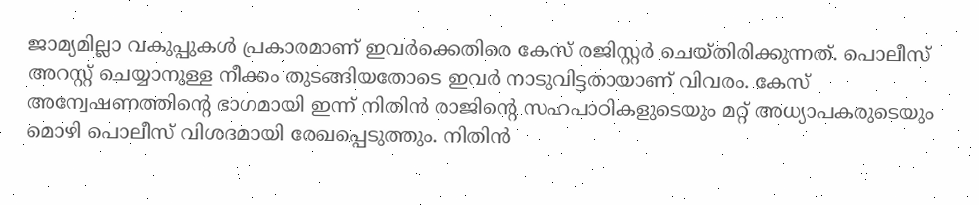ജാമ്യമില്ലാ വകുപ്പുകൾ പ്രകാരമാണ് ഇവർക്കെതിരെ കേസ് രജിസ്റ്റർ ചെയ്തിരിക്കുന്നത്. പൊലീസ് അറസ്റ്റ് ചെയ്യാനുള്ള നീക്കം തുടങ്ങിയതോടെ ഇവർ നാടുവിട്ടതായാണ് വിവരം. കേസ് അന്വേഷണത്തിന്റെ ഭാഗമായി ഇന്ന് നിതിൻ രാജിന്റെ സഹപാഠികളുടെയും മറ്റ് അധ്യാപകരുടെയും മൊഴി പൊലീസ് വിശദമായി രേഖപ്പെടുത്തും. നിതിൻ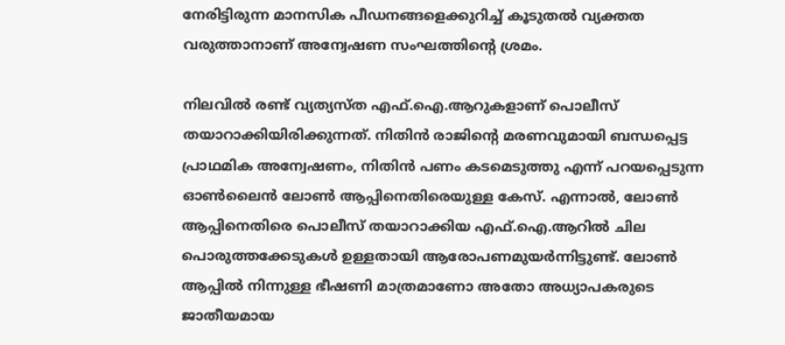നേരിട്ടിരുന്ന മാനസിക പീഡനങ്ങളെക്കുറിച്ച് കൂടുതൽ വ്യക്തത വരുത്താനാണ് അന്വേഷണ സംഘത്തിന്റെ ശ്രമം.

നിലവിൽ രണ്ട് വ്യത്യസ്ത എഫ്.ഐ.ആറുകളാണ് പൊലീസ് തയാറാക്കിയിരിക്കുന്നത്. നിതിൻ രാജിന്റെ മരണവുമായി ബന്ധപ്പെട്ട പ്രാഥമിക അന്വേഷണം, നിതിൻ പണം കടമെടുത്തു എന്ന് പറയപ്പെടുന്ന ഓൺലൈൻ ലോൺ ആപ്പിനെതിരെയുള്ള കേസ്. എന്നാൽ, ലോൺ ആപ്പിനെതിരെ പൊലീസ് തയാറാക്കിയ എഫ്.ഐ.ആറിൽ ചില പൊരുത്തക്കേടുകൾ ഉള്ളതായി ആരോപണമുയർന്നിട്ടുണ്ട്. ലോൺ ആപ്പിൽ നിന്നുള്ള ഭീഷണി മാത്രമാണോ അതോ അധ്യാപകരുടെ ജാതീയമായ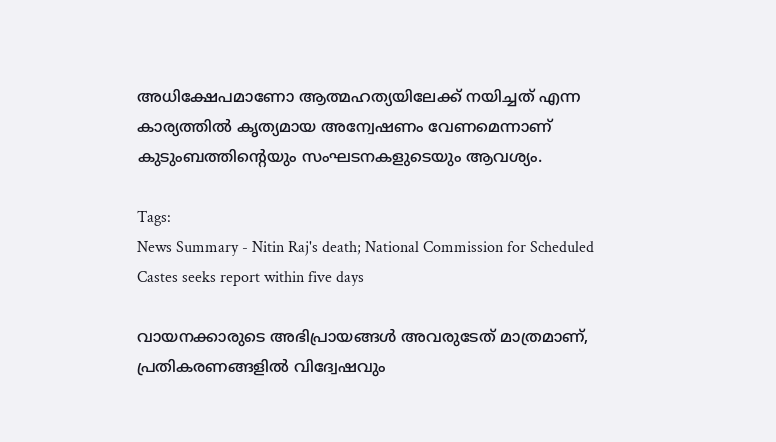അധിക്ഷേപമാണോ ആത്മഹത്യയിലേക്ക് നയിച്ചത് എന്ന കാര്യത്തിൽ കൃത്യമായ അന്വേഷണം വേണമെന്നാണ് കുടുംബത്തിന്റെയും സംഘടനകളുടെയും ആവശ്യം.

Tags:
News Summary - Nitin Raj's death; National Commission for Scheduled Castes seeks report within five days

വായനക്കാരുടെ അഭിപ്രായങ്ങള്‍ അവരുടേത് മാത്രമാണ്, പ്രതികരണങ്ങളിൽ വിദ്വേഷവും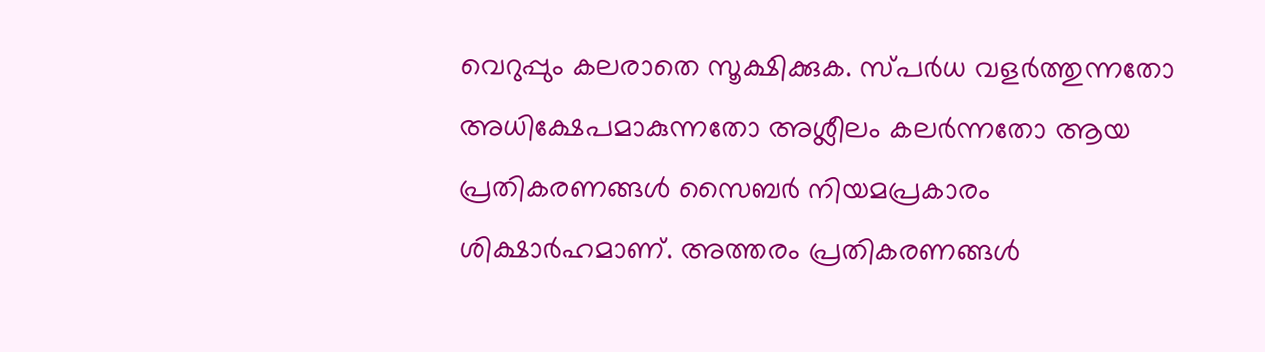വെറുപ്പും കലരാതെ സൂക്ഷിക്കുക. സ്പർധ വളർത്തുന്നതോ അധിക്ഷേപമാകുന്നതോ അശ്ലീലം കലർന്നതോ ആയ പ്രതികരണങ്ങൾ സൈബർ നിയമപ്രകാരം ശിക്ഷാർഹമാണ്. അത്തരം പ്രതികരണങ്ങൾ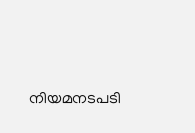നിയമനടപടി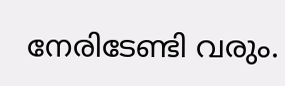നേരിടേണ്ടി വരും.